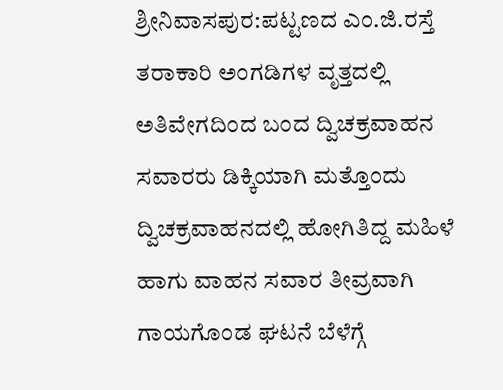ಶ್ರೀನಿವಾಸಪುರ:ಪಟ್ಟಣದ ಎಂ.ಜಿ.ರಸ್ತೆ ತರಾಕಾರಿ ಅಂಗಡಿಗಳ ವೃತ್ತದಲ್ಲಿ ಅತಿವೇಗದಿಂದ ಬಂದ ದ್ವಿಚಕ್ರವಾಹನ ಸವಾರರು ಡಿಕ್ಕಿಯಾಗಿ ಮತ್ತೊಂದು ದ್ವಿಚಕ್ರವಾಹನದಲ್ಲಿ ಹೋಗಿತಿದ್ದ ಮಹಿಳೆ ಹಾಗು ವಾಹನ ಸವಾರ ತೀವ್ರವಾಗಿ ಗಾಯಗೊಂಡ ಘಟನೆ ಬೆಳೆಗ್ಗೆ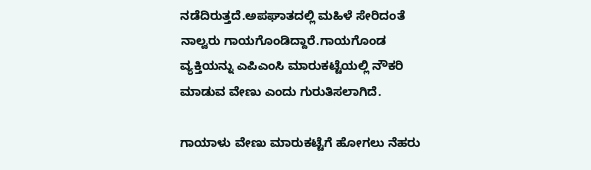ನಡೆದಿರುತ್ತದೆ.ಅಪಘಾತದಲ್ಲಿ ಮಹಿಳೆ ಸೇರಿದಂತೆ ನಾಲ್ವರು ಗಾಯಗೊಂಡಿದ್ದಾರೆ.ಗಾಯಗೊಂಡ ವ್ಯಕ್ತಿಯನ್ನು ಎಪಿಎಂಸಿ ಮಾರುಕಟ್ಟೆಯಲ್ಲಿ ನೌಕರಿ ಮಾಡುವ ವೇಣು ಎಂದು ಗುರುತಿಸಲಾಗಿದೆ.

ಗಾಯಾಳು ವೇಣು ಮಾರುಕಟ್ಟೆಗೆ ಹೋಗಲು ನೆಹರು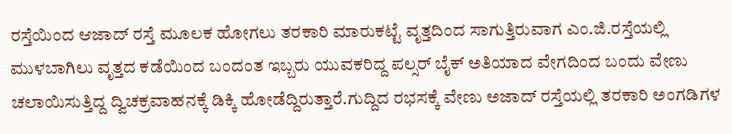ರಸ್ತೆಯಿಂದ ಆಜಾದ್ ರಸ್ತೆ ಮೂಲಕ ಹೋಗಲು ತರಕಾರಿ ಮಾರುಕಟ್ಟೆ ವೃತ್ತದಿಂದ ಸಾಗುತ್ತಿರುವಾಗ ಎಂ.ಜಿ.ರಸ್ತೆಯಲ್ಲಿ ಮುಳಬಾಗಿಲು ವೃತ್ತದ ಕಡೆಯಿಂದ ಬಂದಂತ ಇಬ್ಬರು ಯುವಕರಿದ್ದ ಪಲ್ಸರ್ ಬೈಕ್ ಅತಿಯಾದ ವೇಗದಿಂದ ಬಂದು ವೇಣು ಚಲಾಯಿಸುತ್ತಿದ್ದ ದ್ವಿಚಕ್ರವಾಹನಕ್ಕೆ ಡಿಕ್ಕಿ ಹೋಡೆದ್ದಿರುತ್ತಾರೆ.ಗುದ್ದಿದ ರಭಸಕ್ಕೆ ವೇಣು ಅಜಾದ್ ರಸ್ತೆಯಲ್ಲಿ ತರಕಾರಿ ಅಂಗಡಿಗಳ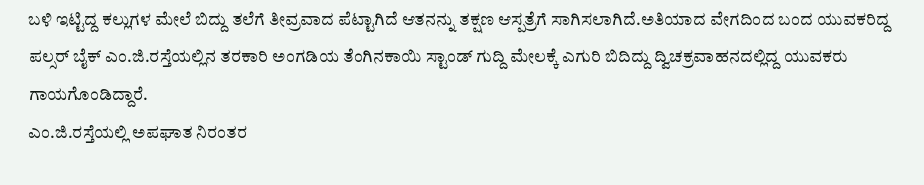ಬಳಿ ಇಟ್ಟಿದ್ದ ಕಲ್ಲುಗಳ ಮೇಲೆ ಬಿದ್ದು ತಲೆಗೆ ತೀವ್ರವಾದ ಪೆಟ್ಟಾಗಿದೆ ಆತನನ್ನು ತಕ್ಷಣ ಆಸ್ಪತ್ರೆಗೆ ಸಾಗಿಸಲಾಗಿದೆ.ಅತಿಯಾದ ವೇಗದಿಂದ ಬಂದ ಯುವಕರಿದ್ದ ಪಲ್ಸರ್ ಬೈಕ್ ಎಂ.ಜಿ.ರಸ್ತೆಯಲ್ಲಿನ ತರಕಾರಿ ಅಂಗಡಿಯ ತೆಂಗಿನಕಾಯಿ ಸ್ಟಾಂಡ್ ಗುದ್ದಿ ಮೇಲಕ್ಕೆ ಎಗುರಿ ಬಿದಿದ್ದು ದ್ವಿಚಕ್ರವಾಹನದಲ್ಲಿದ್ದ ಯುವಕರು ಗಾಯಗೊಂಡಿದ್ದಾರೆ.
ಎಂ.ಜಿ.ರಸ್ತೆಯಲ್ಲಿ ಅಪಘಾತ ನಿರಂತರ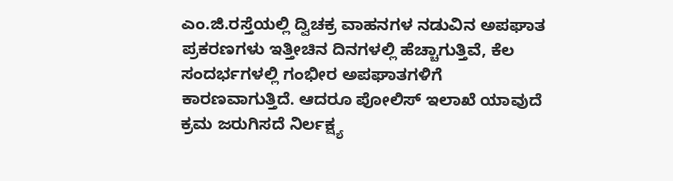ಎಂ.ಜಿ.ರಸ್ತೆಯಲ್ಲಿ ದ್ವಿಚಕ್ರ ವಾಹನಗಳ ನಡುವಿನ ಅಪಘಾತ ಪ್ರಕರಣಗಳು ಇತ್ತೀಚಿನ ದಿನಗಳಲ್ಲಿ ಹೆಚ್ಚಾಗುತ್ತಿವೆ, ಕೆಲ ಸಂದರ್ಭಗಳಲ್ಲಿ ಗಂಭೀರ ಅಪಘಾತಗಳಿಗೆ ಕಾರಣವಾಗುತ್ತಿದೆ. ಆದರೂ ಪೋಲಿಸ್ ಇಲಾಖೆ ಯಾವುದೆ ಕ್ರಮ ಜರುಗಿಸದೆ ನಿರ್ಲಕ್ಷ್ಯ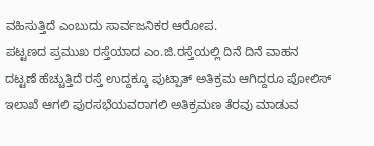ವಹಿಸುತ್ತಿದೆ ಎಂಬುದು ಸಾರ್ವಜನಿಕರ ಆರೋಪ.
ಪಟ್ಟಣದ ಪ್ರಮುಖ ರಸ್ತೆಯಾದ ಎಂ.ಜಿ.ರಸ್ತೆಯಲ್ಲಿ ದಿನೆ ದಿನೆ ವಾಹನ ದಟ್ಟಣೆ ಹೆಚ್ಚುತ್ತಿದೆ ರಸ್ತೆ ಉದ್ದಕ್ಕೂ ಪುಟ್ಪಾತ್ ಅತಿಕ್ರಮ ಆಗಿದ್ದರೂ ಪೋಲಿಸ್ ಇಲಾಖೆ ಆಗಲಿ ಪುರಸಭೆಯವರಾಗಲಿ ಅತಿಕ್ರಮಣ ತೆರವು ಮಾಡುವ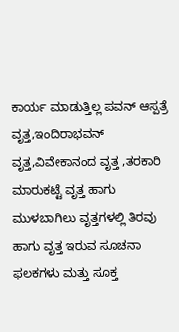ಕಾರ್ಯ ಮಾಡುತ್ತಿಲ್ಲ ಪವನ್ ಆಸ್ಪತ್ರೆ ವೃತ್ತ,ಇಂದಿರಾಭವನ್ ವೃತ್ತ,ವಿವೇಕಾನಂದ ವೃತ್ತ ,ತರಕಾರಿ ಮಾರುಕಟ್ಟೆ ವೃತ್ತ ಹಾಗು ಮುಳಬಾಗಿಲು ವೃತ್ತಗಳಲ್ಲಿ ತಿರವು ಹಾಗು ವೃತ್ತ ಇರುವ ಸೂಚನಾ ಫಲಕಗಳು ಮತ್ತು ಸೂಕ್ತ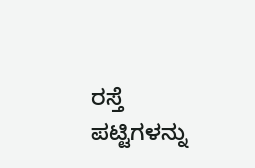ರಸ್ತೆ ಪಟ್ಟಿಗಳನ್ನು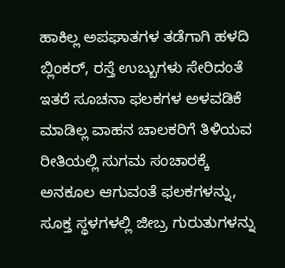ಹಾಕಿಲ್ಲ ಅಪಘಾತಗಳ ತಡೆಗಾಗಿ ಹಳದಿ ಬ್ಲಿಂಕರ್, ರಸ್ತೆ ಉಬ್ಬುಗಳು ಸೇರಿದಂತೆ ಇತರೆ ಸೂಚನಾ ಫಲಕಗಳ ಅಳವಡಿಕೆ ಮಾಡಿಲ್ಲ ವಾಹನ ಚಾಲಕರಿಗೆ ತಿಳಿಯವ ರೀತಿಯಲ್ಲಿ ಸುಗಮ ಸಂಚಾರಕ್ಕೆ ಅನಕೂಲ ಆಗುವಂತೆ ಫಲಕಗಳನ್ನು, ಸೂಕ್ತ ಸ್ಥಳಗಳಲ್ಲಿ ಜೀಬ್ರ ಗುರುತುಗಳನ್ನು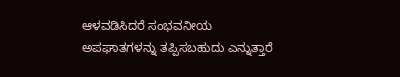ಆಳವಡಿಸಿದರೆ ಸಂಭವನೀಯ ಅಪಘಾತಗಳನ್ನು ತಪ್ಪಿಸಬಹುದು ಎನ್ನುತ್ತಾರೆ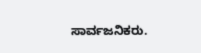ಸಾರ್ವಜನಿಕರು.